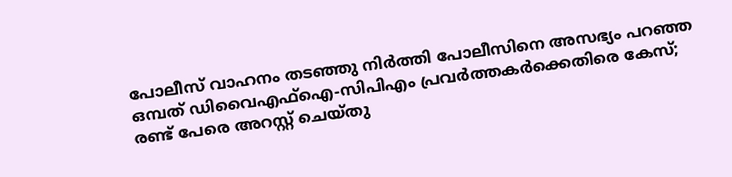പോലീസ് വാഹനം തടഞ്ഞു നിര്‍ത്തി പോലീസിനെ അസഭ്യം പറഞ്ഞ ഒമ്പത് ഡിവൈഎഫ്‌ഐ-സിപിഎം പ്രവർത്തകർക്കെതിരെ കേസ്; രണ്ട് പേരെ അറസ്റ്റ് ചെയ്തു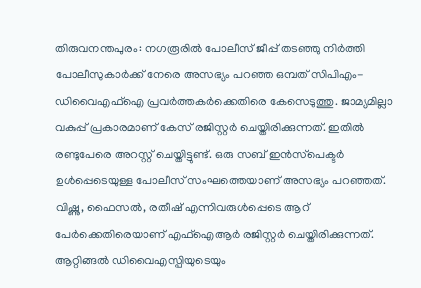തിരുവനന്തപുരം: നഗരൂരിൽ പോലീസ് ജീപ്പ് തടഞ്ഞു നിർത്തി പോലീസുകാർക്ക് നേരെ അസഭ്യം പറഞ്ഞ ഒമ്പത് സിപിഎം-ഡിവൈഎഫ്‌ഐ പ്രവർത്തകർക്കെതിരെ കേസെടുത്തു. ജാമ്യമില്ലാ വകുപ്പ് പ്രകാരമാണ് കേസ് രജിസ്റ്റർ ചെയ്തിരിക്കുന്നത്. ഇതിൽ രണ്ടുപേരെ അറസ്റ്റ് ചെയ്തിട്ടുണ്ട്. ഒരു സബ് ഇൻസ്‌പെക്ടർ ഉൾപ്പെടെയുള്ള പോലീസ് സംഘത്തെയാണ് അസഭ്യം പറഞ്ഞത്. വിഷ്ണു, ഫൈസൽ, രതീഷ് എന്നിവരുൾപ്പെടെ ആറ് പേർക്കെതിരെയാണ് എഫ്‌ഐആർ രജിസ്റ്റർ ചെയ്തിരിക്കുന്നത്. ആറ്റിങ്ങൽ ഡിവൈഎസ്പിയുടെയും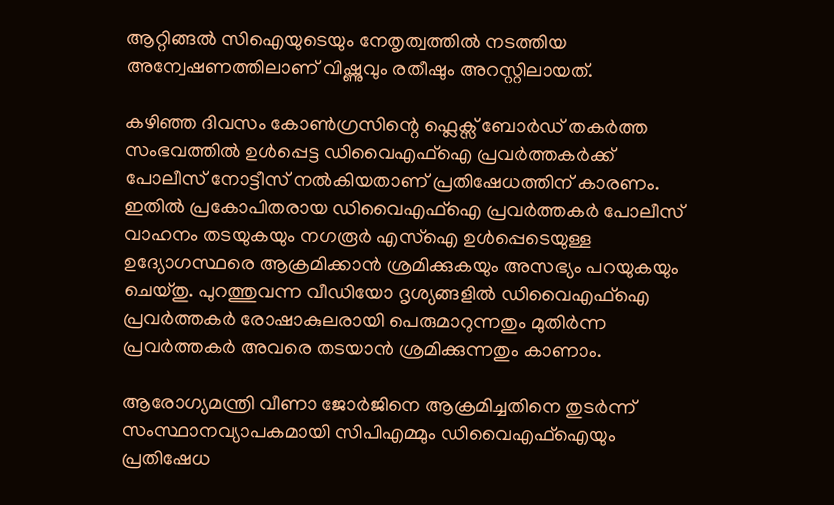ആറ്റിങ്ങൽ സിഐയുടെയും നേതൃത്വത്തിൽ നടത്തിയ അന്വേഷണത്തിലാണ് വിഷ്ണുവും രതീഷും അറസ്റ്റിലായത്.

കഴിഞ്ഞ ദിവസം കോൺഗ്രസിന്റെ ഫ്ലെക്സ് ബോർഡ് തകർത്ത സംഭവത്തിൽ ഉൾപ്പെട്ട ഡിവൈഎഫ്‌ഐ പ്രവർത്തകർക്ക് പോലീസ് നോട്ടീസ് നൽകിയതാണ് പ്രതിഷേധത്തിന് കാരണം. ഇതിൽ പ്രകോപിതരായ ഡിവൈഎഫ്‌ഐ പ്രവർത്തകർ പോലീസ് വാഹനം തടയുകയും നഗരൂർ എസ്‌ഐ ഉൾപ്പെടെയുള്ള ഉദ്യോഗസ്ഥരെ ആക്രമിക്കാൻ ശ്രമിക്കുകയും അസഭ്യം പറയുകയും ചെയ്തു. പുറത്തുവന്ന വീഡിയോ ദൃശ്യങ്ങളിൽ ഡിവൈഎഫ്‌ഐ പ്രവർത്തകർ രോഷാകുലരായി പെരുമാറുന്നതും മുതിർന്ന പ്രവർത്തകർ അവരെ തടയാൻ ശ്രമിക്കുന്നതും കാണാം.

ആരോഗ്യമന്ത്രി വീണാ ജോർജിനെ ആക്രമിച്ചതിനെ തുടർന്ന് സംസ്ഥാനവ്യാപകമായി സിപിഎമ്മും ഡിവൈഎഫ്‌ഐയും പ്രതിഷേധ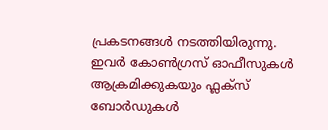പ്രകടനങ്ങൾ നടത്തിയിരുന്നു. ഇവര്‍ കോൺഗ്രസ് ഓഫീസുകൾ ആക്രമിക്കുകയും ഫ്ലക്‌സ് ബോർഡുകൾ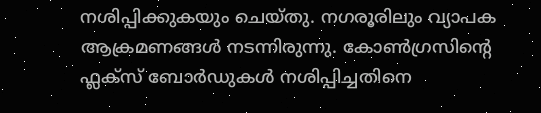നശിപ്പിക്കുകയും ചെയ്തു. നഗരൂരിലും വ്യാപക ആക്രമണങ്ങൾ നടന്നിരുന്നു. കോൺഗ്രസിന്റെ ഫ്ലക്‌സ് ബോർഡുകൾ നശിപ്പിച്ചതിനെ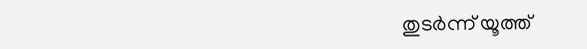തുടർന്ന് യൂത്ത്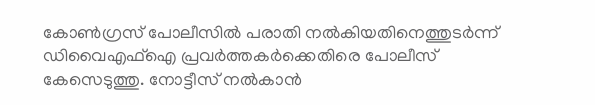കോൺഗ്രസ് പോലീസിൽ പരാതി നൽകിയതിനെത്തുടര്‍ന്ന് ഡിവൈഎഫ്‌ഐ പ്രവർത്തകർക്കെതിരെ പോലീസ് കേസെടുത്തു. നോട്ടീസ് നൽകാൻ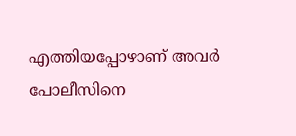എത്തിയപ്പോഴാണ് അവർ പോലീസിനെ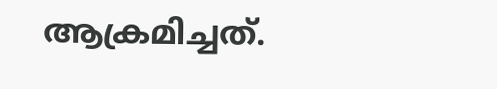ആക്രമിച്ചത്.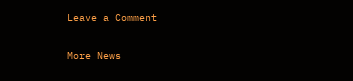Leave a Comment

More News